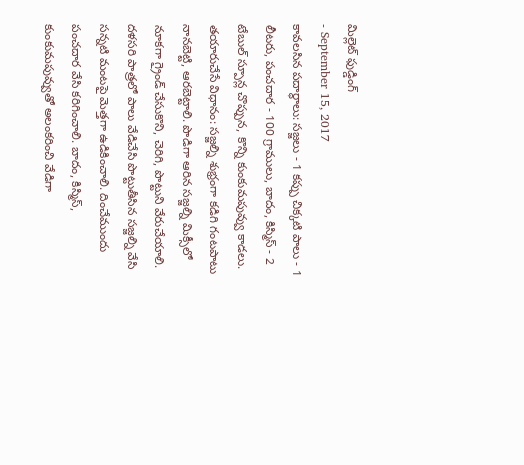మిల్లెట్ ఫుడ్డింగ్
- September 15, 2017
కావలసిన పదార్థాలు: సజ్జలు - 1 కప్పు చిక్కటి పాలు - 1 లీటరు, పంచదార - 100 గ్రాములు, బాదం, కిస్మిస్ - 2 టేబుల్ స్పూన్ల చొప్పున, కొన్ని కుంకుమపువ్వు కాడలు.
తయారుచేసే విధానం: సజ్జల్ని శుభ్రంగా కడిగి గంటపాటు నానబెట్టి, ఆరబెట్టాలి. పొడిగా ఆరిన సజ్జల్ని మిక్సీలో నూకగా గ్రైండ్ చేసుకొని, చెరిగి, పొట్టుని వేరుచేయాలి. దళసరి పాత్రలో పాలు వేడిచేసి పొట్టుతీసిన సజ్జల్ని వేసి సన్నటి మంటపై మెత్తగా ఉడికించాలి. దించేముందు పంచదార వేసి కరిగించాలి. బాదం, కిస్మిస్, కుంకుమపువ్వుతో అలంకరించి వేడిగా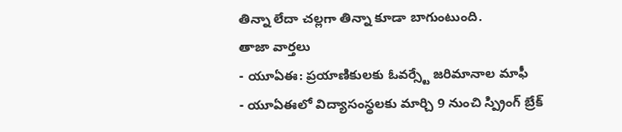తిన్నా లేదా చల్లగా తిన్నా కూడా బాగుంటుంది.
తాజా వార్తలు
- యూఏఈ: ప్రయాణికులకు ఓవర్స్టే జరిమానాల మాఫీ
- యూఏఈలో విద్యాసంస్థలకు మార్చి 9 నుంచి స్ప్రింగ్ బ్రేక్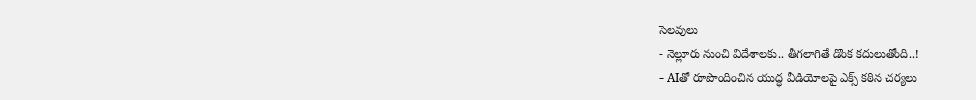సెలవులు
- నెల్లూరు నుంచి విదేశాలకు.. తీగలాగితే డొంక కదులుతోంది..!
- AIతో రూపొందించిన యుద్ధ వీడియోలపై ఎక్స్ కఠిన చర్యలు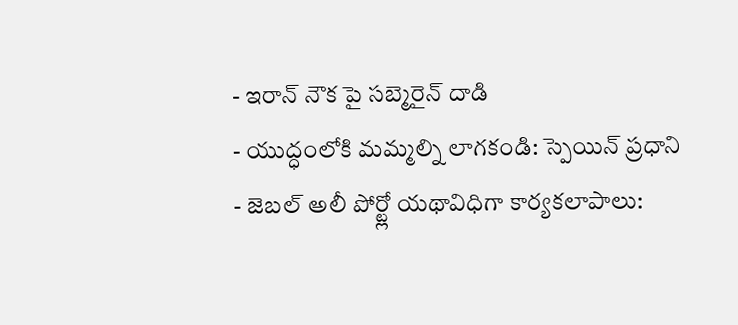- ఇరాన్ నౌక పై సబ్మెరైన్ దాడి
- యుద్ధంలోకి మమ్మల్ని లాగకండి: స్పెయిన్ ప్రధాని
- జెబల్ అలీ పోర్ట్లో యథావిధిగా కార్యకలాపాలు: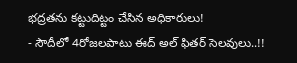భద్రతను కట్టుదిట్టం చేసిన అధికారులు!
- సౌదీలో 4రోజలపాటు ఈద్ అల్ ఫితర్ సెలవులు..!!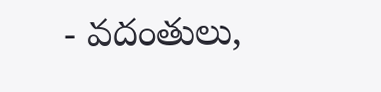- వదంతులు,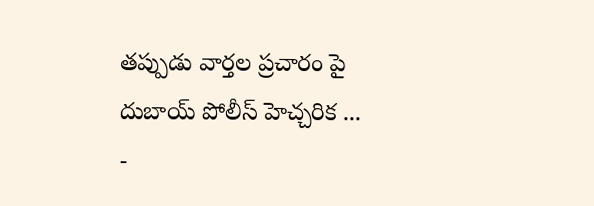తప్పుడు వార్తల ప్రచారం పై దుబాయ్ పోలీస్ హెచ్చరిక ...
-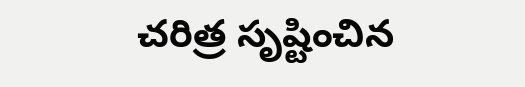చరిత్ర సృష్టించిన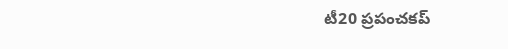టీ20 ప్రపంచకప్